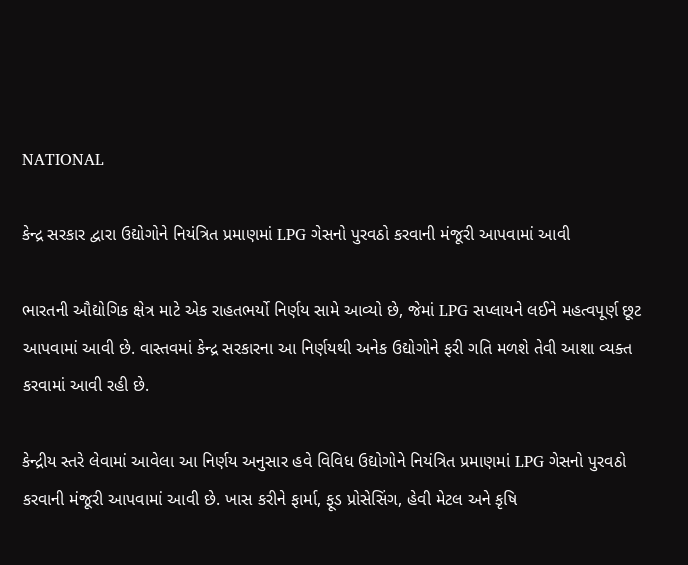NATIONAL

કેન્દ્ર સરકાર દ્વારા ઉદ્યોગોને નિયંત્રિત પ્રમાણમાં LPG ગેસનો પુરવઠો કરવાની મંજૂરી આપવામાં આવી

ભારતની ઔદ્યોગિક ક્ષેત્ર માટે એક રાહતભર્યો નિર્ણય સામે આવ્યો છે, જેમાં LPG સપ્લાયને લઈને મહત્વપૂર્ણ છૂટ આપવામાં આવી છે. વાસ્તવમાં કેન્દ્ર સરકારના આ નિર્ણયથી અનેક ઉદ્યોગોને ફરી ગતિ મળશે તેવી આશા વ્યક્ત કરવામાં આવી રહી છે.

કેન્દ્રીય સ્તરે લેવામાં આવેલા આ નિર્ણય અનુસાર હવે વિવિધ ઉદ્યોગોને નિયંત્રિત પ્રમાણમાં LPG ગેસનો પુરવઠો કરવાની મંજૂરી આપવામાં આવી છે. ખાસ કરીને ફાર્મા, ફૂડ પ્રોસેસિંગ, હેવી મેટલ અને કૃષિ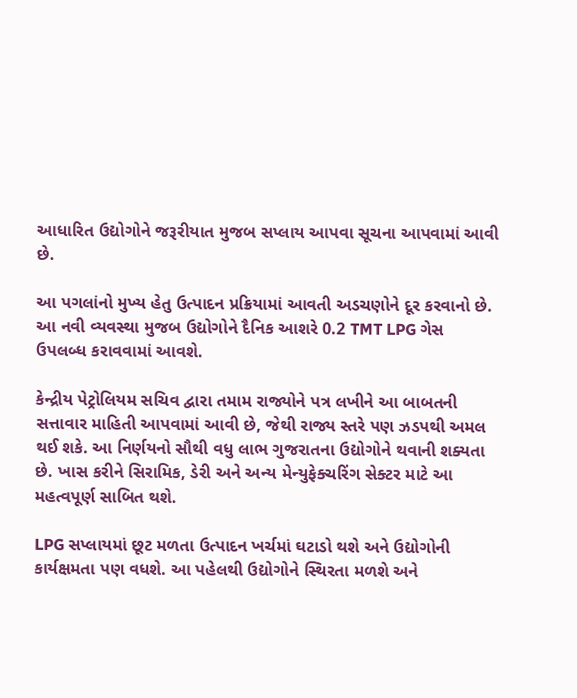આધારિત ઉદ્યોગોને જરૂરીયાત મુજબ સપ્લાય આપવા સૂચના આપવામાં આવી છે.

આ પગલાંનો મુખ્ય હેતુ ઉત્પાદન પ્રક્રિયામાં આવતી અડચણોને દૂર કરવાનો છે. આ નવી વ્યવસ્થા મુજબ ઉદ્યોગોને દૈનિક આશરે 0.2 TMT LPG ગેસ ઉપલબ્ધ કરાવવામાં આવશે.

કેન્દ્રીય પેટ્રોલિયમ સચિવ દ્વારા તમામ રાજ્યોને પત્ર લખીને આ બાબતની સત્તાવાર માહિતી આપવામાં આવી છે, જેથી રાજ્ય સ્તરે પણ ઝડપથી અમલ થઈ શકે. આ નિર્ણયનો સૌથી વધુ લાભ ગુજરાતના ઉદ્યોગોને થવાની શક્યતા છે. ખાસ કરીને સિરામિક, ડેરી અને અન્ય મેન્યુફેક્ચરિંગ સેક્ટર માટે આ મહત્વપૂર્ણ સાબિત થશે.

LPG સપ્લાયમાં છૂટ મળતા ઉત્પાદન ખર્ચમાં ઘટાડો થશે અને ઉદ્યોગોની કાર્યક્ષમતા પણ વધશે. આ પહેલથી ઉદ્યોગોને સ્થિરતા મળશે અને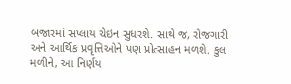બજારમાં સપ્લાય ચેઇન સુધરશે. સાથે જ, રોજગારી અને આર્થિક પ્રવૃત્તિઓને પણ પ્રોત્સાહન મળશે. કુલ મળીને, આ નિર્ણય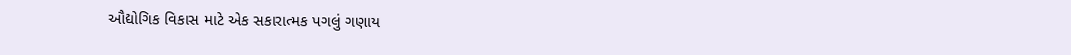ઔદ્યોગિક વિકાસ માટે એક સકારાત્મક પગલું ગણાય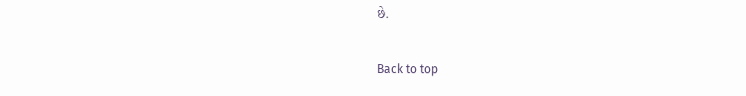છે.

Back to top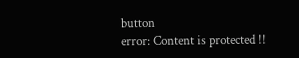button
error: Content is protected !!